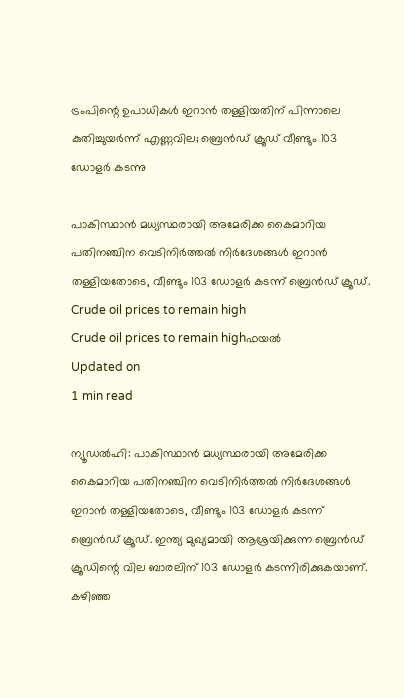ട്രംപിന്റെ ഉപാധികള്‍ ഇറാന്‍ തള്ളിയതിന് പിന്നാലെ കുതിച്ചുയര്‍ന്ന് എണ്ണവില; ബ്രെന്‍ഡ് ക്രൂഡ് വീണ്ടും 103 ഡോളര്‍ കടന്നു

പാകിസ്ഥാന്‍ മധ്യസ്ഥരായി അമേരിക്ക കൈമാറിയ പതിനഞ്ചിന വെടിനിര്‍ത്തല്‍ നിര്‍ദേശങ്ങള്‍ ഇറാന്‍ തള്ളിയതോടെ, വീണ്ടും 103 ഡോളര്‍ കടന്ന് ബ്രെന്‍ഡ് ക്രൂഡ്.
Crude oil prices to remain high
Crude oil prices to remain highഫയൽ‌
Updated on
1 min read

ന്യൂഡല്‍ഹി: പാകിസ്ഥാന്‍ മധ്യസ്ഥരായി അമേരിക്ക കൈമാറിയ പതിനഞ്ചിന വെടിനിര്‍ത്തല്‍ നിര്‍ദേശങ്ങള്‍ ഇറാന്‍ തള്ളിയതോടെ, വീണ്ടും 103 ഡോളര്‍ കടന്ന് ബ്രെന്‍ഡ് ക്രൂഡ്. ഇന്ത്യ മുഖ്യമായി ആശ്രയിക്കുന്ന ബ്രെന്‍ഡ് ക്രൂഡിന്റെ വില ബാരലിന് 103 ഡോളര്‍ കടന്നിരിക്കുകയാണ്. കഴിഞ്ഞ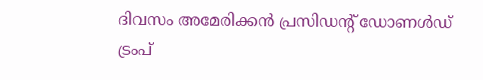ദിവസം അമേരിക്കന്‍ പ്രസിഡന്റ് ഡോണള്‍ഡ് ട്രംപ്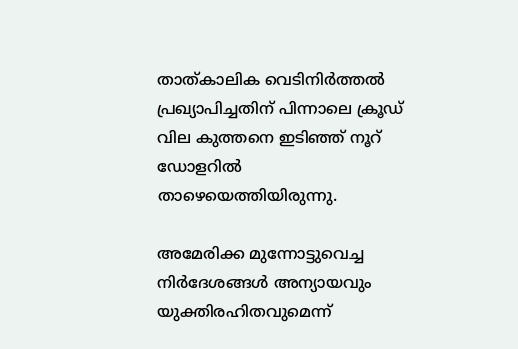താത്കാലിക വെടിനിര്‍ത്തല്‍ പ്രഖ്യാപിച്ചതിന് പിന്നാലെ ക്രൂഡ് വില കുത്തനെ ഇടിഞ്ഞ് നൂറ് ഡോളറില്‍ താഴെയെത്തിയിരുന്നു.

അമേരിക്ക മുന്നോട്ടുവെച്ച നിര്‍ദേശങ്ങള്‍ അന്യായവും യുക്തിരഹിതവുമെന്ന്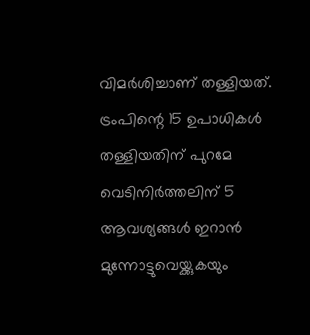വിമര്‍ശിച്ചാണ് തള്ളിയത്. ട്രംപിന്റെ 15 ഉപാധികള്‍ തള്ളിയതിന് പുറമേ വെടിനിര്‍ത്തലിന് 5 ആവശ്യങ്ങള്‍ ഇറാന്‍ മുന്നോട്ടുവെയ്ക്കുകയും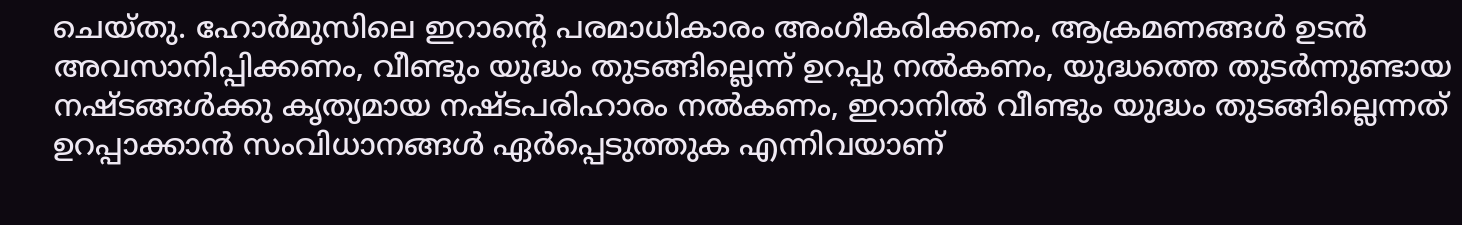ചെയ്തു. ഹോര്‍മുസിലെ ഇറാന്റെ പരമാധികാരം അംഗീകരിക്കണം, ആക്രമണങ്ങള്‍ ഉടന്‍ അവസാനിപ്പിക്കണം, വീണ്ടും യുദ്ധം തുടങ്ങില്ലെന്ന് ഉറപ്പു നല്‍കണം, യുദ്ധത്തെ തുടര്‍ന്നുണ്ടായ നഷ്ടങ്ങള്‍ക്കു കൃത്യമായ നഷ്ടപരിഹാരം നല്‍കണം, ഇറാനില്‍ വീണ്ടും യുദ്ധം തുടങ്ങില്ലെന്നത് ഉറപ്പാക്കാന്‍ സംവിധാനങ്ങള്‍ ഏര്‍പ്പെടുത്തുക എന്നിവയാണ്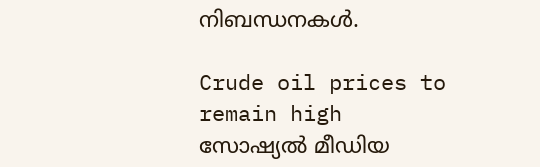നിബന്ധനകള്‍.

Crude oil prices to remain high
സോഷ്യല്‍ മീഡിയ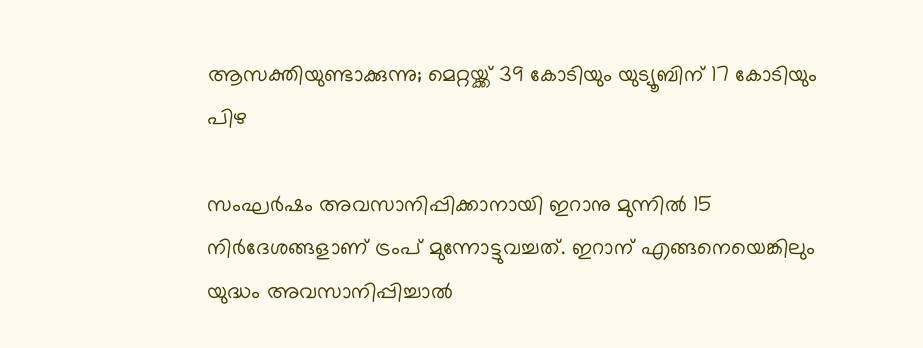ആസക്തിയുണ്ടാക്കുന്നു; മെറ്റയ്ക്ക് 39 കോടിയും യുട്യൂബിന് 17 കോടിയും പിഴ

സംഘര്‍ഷം അവസാനിപ്പിക്കാനായി ഇറാനു മുന്നില്‍ 15 നിര്‍ദേശങ്ങളാണ് ട്രംപ് മുന്നോട്ടുവച്ചത്. ഇറാന് എങ്ങനെയെങ്കിലും യുദ്ധം അവസാനിപ്പിച്ചാല്‍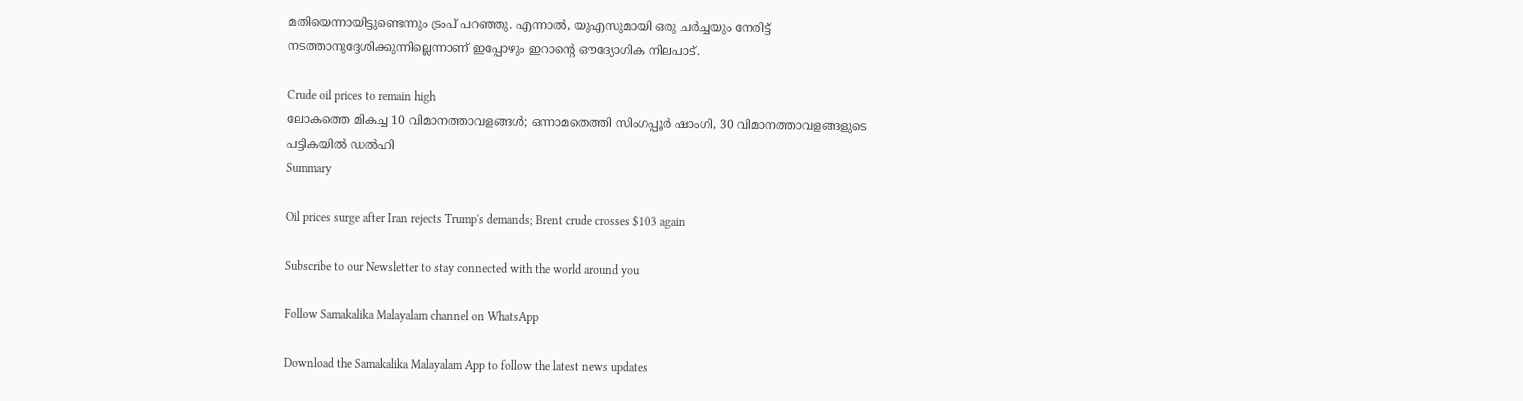മതിയെന്നായിട്ടുണ്ടെന്നും ട്രംപ് പറഞ്ഞു. എന്നാല്‍, യുഎസുമായി ഒരു ചര്‍ച്ചയും നേരിട്ട് നടത്താനുദ്ദേശിക്കുന്നില്ലെന്നാണ് ഇപ്പോഴും ഇറാന്റെ ഔദ്യോഗിക നിലപാട്.

Crude oil prices to remain high
ലോകത്തെ മികച്ച 10 വിമാനത്താവളങ്ങള്‍; ഒന്നാമതെത്തി സിംഗപ്പൂര്‍ ഷാംഗി, 30 വിമാനത്താവളങ്ങളുടെ പട്ടികയില്‍ ഡല്‍ഹി
Summary

Oil prices surge after Iran rejects Trump's demands; Brent crude crosses $103 again

Subscribe to our Newsletter to stay connected with the world around you

Follow Samakalika Malayalam channel on WhatsApp

Download the Samakalika Malayalam App to follow the latest news updates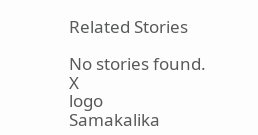Related Stories

No stories found.
X
logo
Samakalika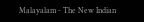Malayalam - The New Indian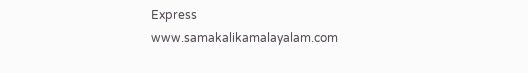Express
www.samakalikamalayalam.com